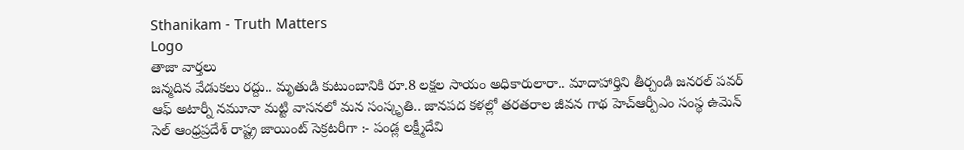Sthanikam - Truth Matters
Logo
తాజా వార్తలు
జన్మదిన వేడుకలు రద్దు.. మృతుడి కుటుంబానికి రూ.8 లక్షల సాయం అధికారులారా.. మాదాహార్తిని తీర్చండి జనరల్ పవర్ ఆఫ్ అటార్నీ నమూనా మట్టి వాసనలో మన సంస్కృతి.. జానపద కళల్లో తరతరాల జీవన గాథ హెచ్ఆర్పీఎం సంస్థ ఉమెన్ సెల్ ఆంధ్రప్రదేశ్ రాష్ట్ర జాయింట్ సెక్రటరీగా :- పండ్ల లక్ష్మీదేవి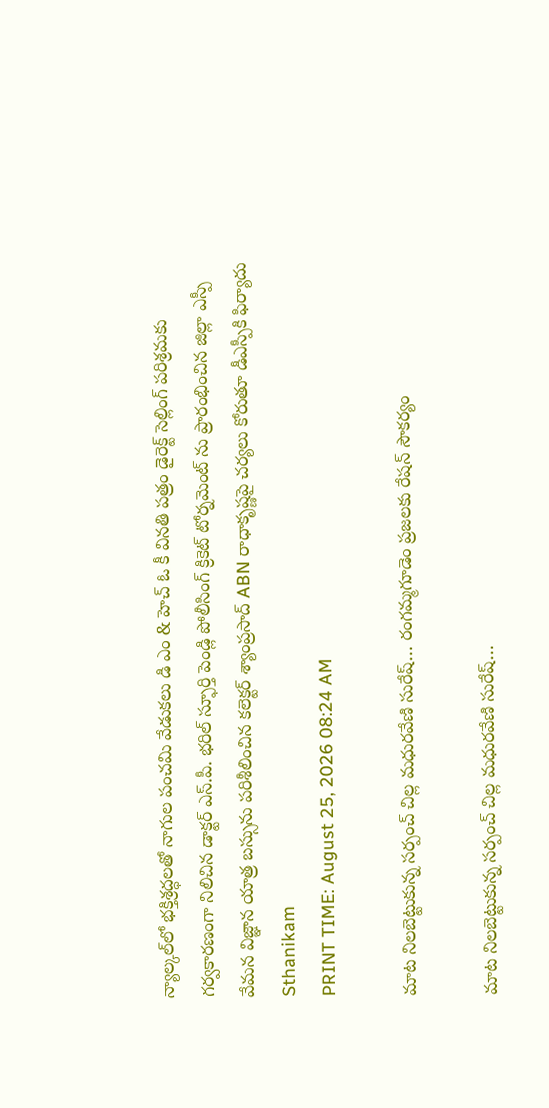న్యాల్కల్‌లో భక్తిశ్రద్ధలతో నాగుల పంచమి వేడుకలు డి ఎం & హెచ్ ఓ కీ వినతి పత్రం డైరెక్ట్ సెల్లింగ్ పరిశ్రమకు గర్వకారణంగా నిలిచిన డాక్టర్ ఎస్.పీ. భరిల్ స్ఫూర్తి పెండ్లి పోలీసింగ్ క్రికెట్ టోర్నమెంట్ ను ప్రారంభించిన జిల్లా ఎస్పీ వేమన విజ్ఞాన యాత్ర బస్సును పరిశీలించిన కలెక్టర్ శ్యాంప్రసాద్ ABN రాధాకృష్ణపై చర్యలు కోరుతూ డీఎస్పీకి ఫిర్యాదు
Sthanikam
PRINT TIME: August 25, 2026 08:24 AM

మాట నిలబెట్టుకున్న సర్పంచ్ చిల్ల మధురవేణి సురేష్… రంగమ్మగూడెం ప్రజలకు రేషన్ సౌకర్యం

మాట నిలబెట్టుకున్న సర్పంచ్ చిల్ల మధురవేణి సురేష్…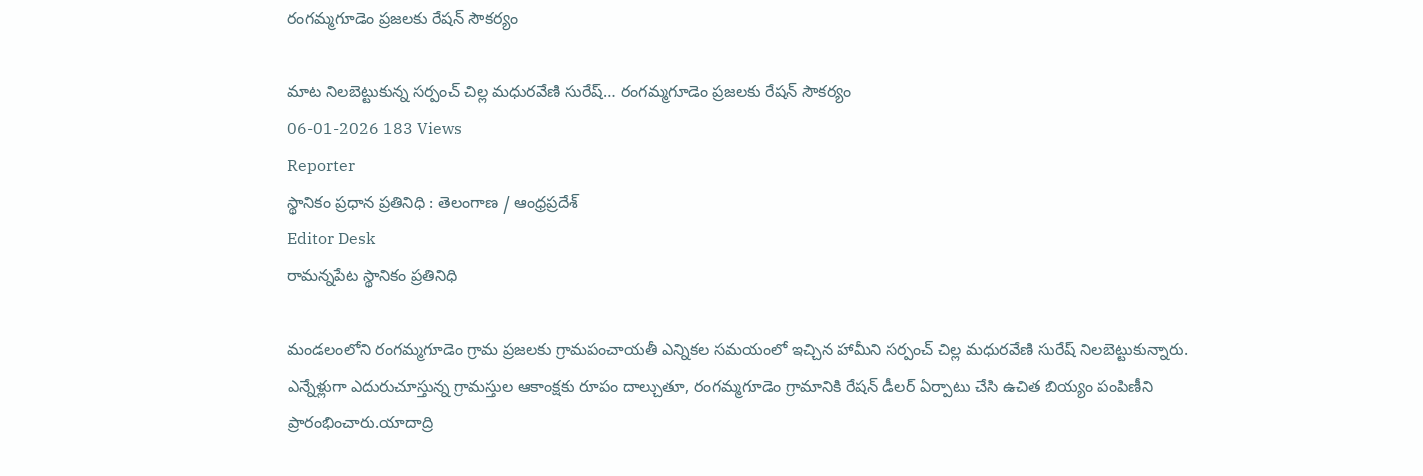రంగమ్మగూడెం ప్రజలకు రేషన్ సౌకర్యం

మాట నిలబెట్టుకున్న సర్పంచ్ చిల్ల మధురవేణి సురేష్… రంగమ్మగూడెం ప్రజలకు రేషన్ సౌకర్యం
06-01-2026 183 Views
Reporter
స్థానికం ప్రధాన ప్రతినిధి : తెలంగాణ / ఆంధ్రప్రదేశ్
Editor Desk
రామన్నపేట స్థానికం ప్రతినిధి

మండలంలోని రంగమ్మగూడెం గ్రామ ప్రజలకు గ్రామపంచాయతీ ఎన్నికల సమయంలో ఇచ్చిన హామీని సర్పంచ్ చిల్ల మధురవేణి సురేష్ నిలబెట్టుకున్నారు. ఎన్నేళ్లుగా ఎదురుచూస్తున్న గ్రామస్తుల ఆకాంక్షకు రూపం దాల్చుతూ, రంగమ్మగూడెం గ్రామానికి రేషన్ డీలర్ ఏర్పాటు చేసి ఉచిత బియ్యం పంపిణీని ప్రారంభించారు.యాదాద్రి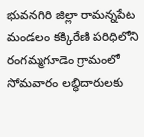భువనగిరి జిల్లా రామన్నపేట మండలం కక్కిరేణి పరిధిలోని రంగమ్మగూడెం గ్రామంలో సోమవారం లబ్ధిదారులకు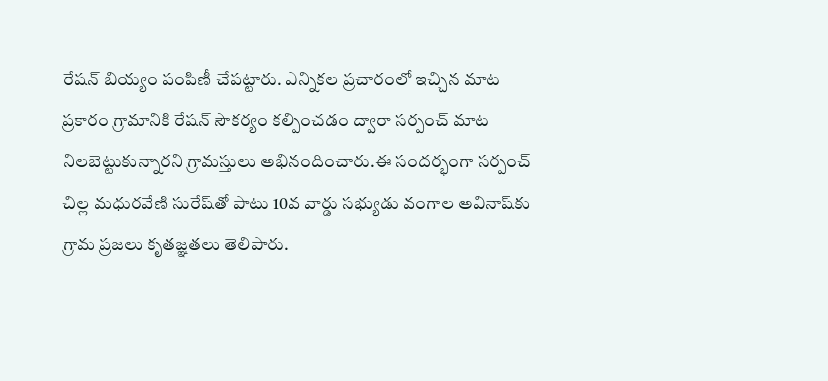రేషన్ బియ్యం పంపిణీ చేపట్టారు. ఎన్నికల ప్రచారంలో ఇచ్చిన మాట ప్రకారం గ్రామానికి రేషన్ సౌకర్యం కల్పించడం ద్వారా సర్పంచ్ మాట నిలబెట్టుకున్నారని గ్రామస్తులు అభినందించారు.ఈ సందర్భంగా సర్పంచ్ చిల్ల మధురవేణి సురేష్‌తో పాటు 10వ వార్డు సభ్యుడు వంగాల అవినాష్‌కు గ్రామ ప్రజలు కృతజ్ఞతలు తెలిపారు.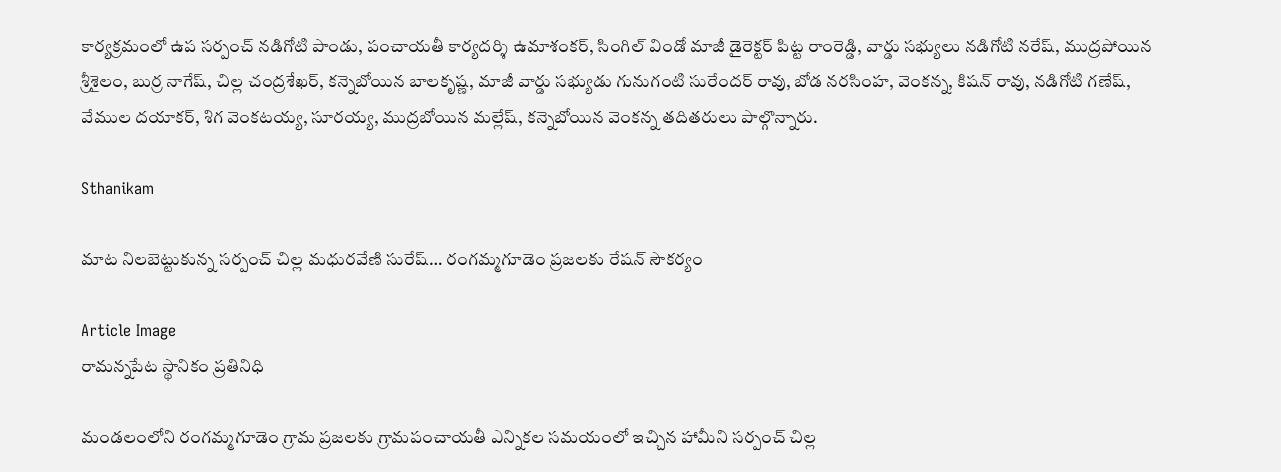కార్యక్రమంలో ఉప సర్పంచ్ నడిగోటి పాండు, పంచాయతీ కార్యదర్శి ఉమాశంకర్, సింగిల్ విండో మాజీ డైరెక్టర్ పిట్ట రాంరెడ్డి, వార్డు సభ్యులు నడిగోటి నరేష్, ముద్రపోయిన శ్రీశైలం, బుర్ర నాగేష్, చిల్ల చంద్రశేఖర్, కన్నెబోయిన బాలకృష్ణ, మాజీ వార్డు సభ్యుడు గునుగంటి సురేందర్ రావు, బోడ నరసింహ, వెంకన్న, కిషన్ రావు, నడిగోటి గణేష్, వేముల దయాకర్, శిగ వెంకటయ్య, సూరయ్య, ముద్రబోయిన మల్లేష్, కన్నెబోయిన వెంకన్న తదితరులు పాల్గొన్నారు.

Sthanikam

మాట నిలబెట్టుకున్న సర్పంచ్ చిల్ల మధురవేణి సురేష్… రంగమ్మగూడెం ప్రజలకు రేషన్ సౌకర్యం

Article Image
రామన్నపేట స్థానికం ప్రతినిధి

మండలంలోని రంగమ్మగూడెం గ్రామ ప్రజలకు గ్రామపంచాయతీ ఎన్నికల సమయంలో ఇచ్చిన హామీని సర్పంచ్ చిల్ల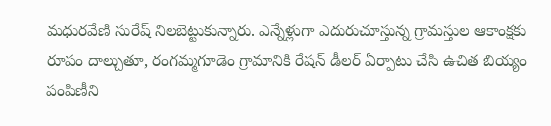మధురవేణి సురేష్ నిలబెట్టుకున్నారు. ఎన్నేళ్లుగా ఎదురుచూస్తున్న గ్రామస్తుల ఆకాంక్షకు రూపం దాల్చుతూ, రంగమ్మగూడెం గ్రామానికి రేషన్ డీలర్ ఏర్పాటు చేసి ఉచిత బియ్యం పంపిణీని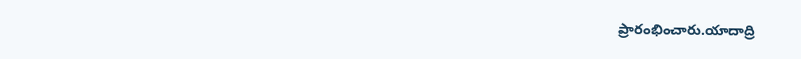ప్రారంభించారు.యాదాద్రి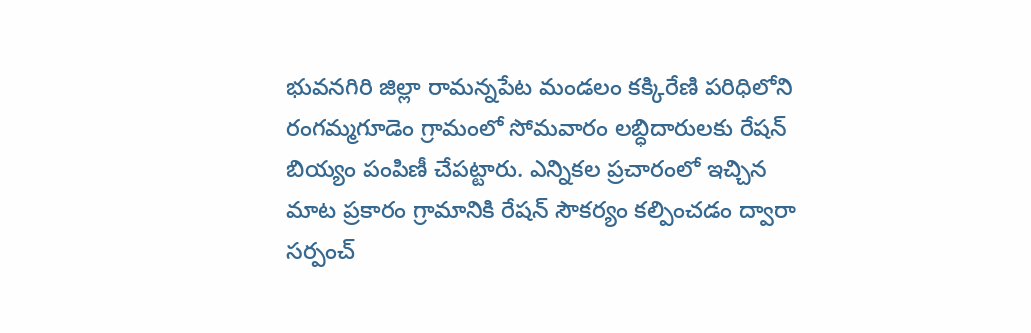భువనగిరి జిల్లా రామన్నపేట మండలం కక్కిరేణి పరిధిలోని రంగమ్మగూడెం గ్రామంలో సోమవారం లబ్ధిదారులకు రేషన్ బియ్యం పంపిణీ చేపట్టారు. ఎన్నికల ప్రచారంలో ఇచ్చిన మాట ప్రకారం గ్రామానికి రేషన్ సౌకర్యం కల్పించడం ద్వారా సర్పంచ్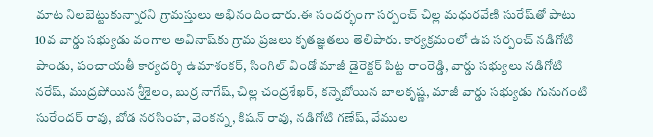మాట నిలబెట్టుకున్నారని గ్రామస్తులు అభినందించారు.ఈ సందర్భంగా సర్పంచ్ చిల్ల మధురవేణి సురేష్‌తో పాటు 10వ వార్డు సభ్యుడు వంగాల అవినాష్‌కు గ్రామ ప్రజలు కృతజ్ఞతలు తెలిపారు. కార్యక్రమంలో ఉప సర్పంచ్ నడిగోటి పాండు, పంచాయతీ కార్యదర్శి ఉమాశంకర్, సింగిల్ విండో మాజీ డైరెక్టర్ పిట్ట రాంరెడ్డి, వార్డు సభ్యులు నడిగోటి నరేష్, ముద్రపోయిన శ్రీశైలం, బుర్ర నాగేష్, చిల్ల చంద్రశేఖర్, కన్నెబోయిన బాలకృష్ణ, మాజీ వార్డు సభ్యుడు గునుగంటి సురేందర్ రావు, బోడ నరసింహ, వెంకన్న, కిషన్ రావు, నడిగోటి గణేష్, వేముల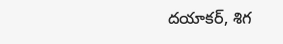దయాకర్, శిగ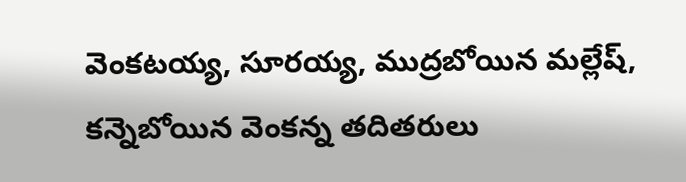వెంకటయ్య, సూరయ్య, ముద్రబోయిన మల్లేష్, కన్నెబోయిన వెంకన్న తదితరులు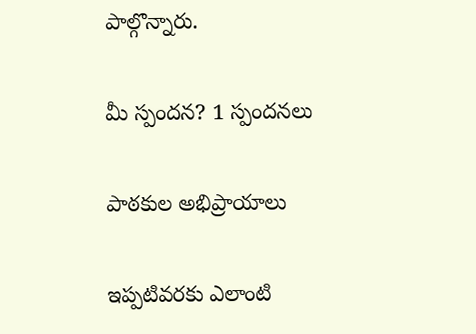పాల్గొన్నారు.

మీ స్పందన? 1 స్పందనలు

పాఠకుల అభిప్రాయాలు

ఇప్పటివరకు ఎలాంటి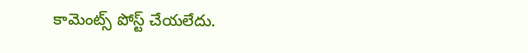కామెంట్స్ పోస్ట్ చేయలేదు.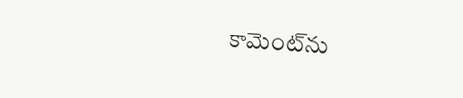కామెంట్‌ను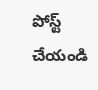పోస్ట్ చేయండి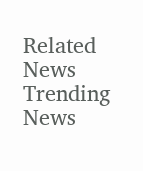Related News
Trending News